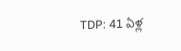TDP: 41 ఏళ్ల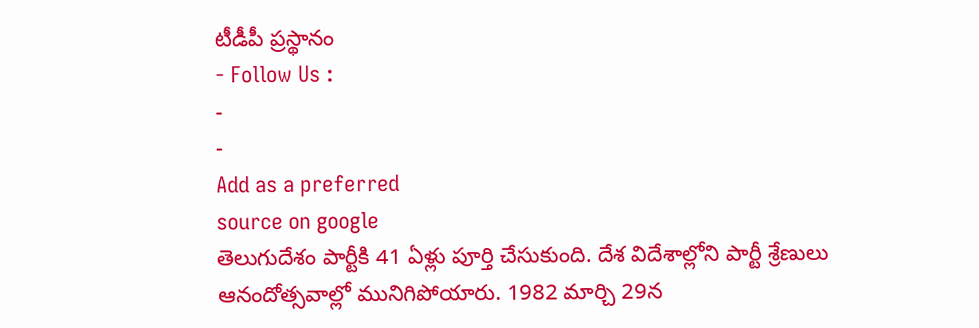టీడీపీ ప్రస్థానం
- Follow Us :
-
-
Add as a preferred
source on google
తెలుగుదేశం పార్టీకి 41 ఏళ్లు పూర్తి చేసుకుంది. దేశ విదేశాల్లోని పార్టీ శ్రేణులు ఆనందోత్సవాల్లో మునిగిపోయారు. 1982 మార్చి 29న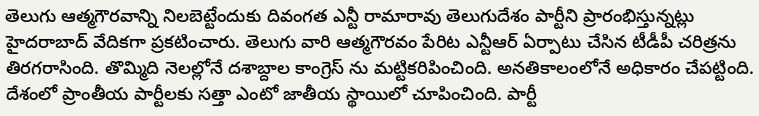తెలుగు ఆత్మగౌరవాన్ని నిలబెట్టేందుకు దివంగత ఎన్టీ రామారావు తెలుగుదేశం పార్టీని ప్రారంభిస్తున్నట్లు హైదరాబాద్ వేదికగా ప్రకటించారు. తెలుగు వారి ఆత్మగౌరవం పేరిట ఎన్టీఆర్ ఏర్పాటు చేసిన టీడీపీ చరిత్రను తిరగరాసింది. తొమ్మిది నెలల్లోనే దశాబ్దాల కాంగ్రెస్ ను మట్టికరిపించింది. అనతికాలంలోనే అధికారం చేపట్టింది. దేశంలో ప్రాంతీయ పార్టీలకు సత్తా ఎంటో జాతీయ స్థాయిలో చూపించింది. పార్టీ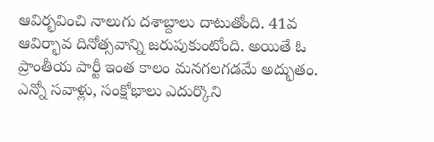ఆవిర్భవించి నాలుగు దశాబ్దాలు దాటుతోంది. 41వ ఆవిర్భావ దినోత్సవాన్ని జరుపుకుంటోంది. అయితే ఓ ప్రాంతీయ పార్టీ ఇంత కాలం మనగలగడమే అద్భుతం. ఎన్నో సవాళ్లు, సంక్షోభాలు ఎదుర్కొని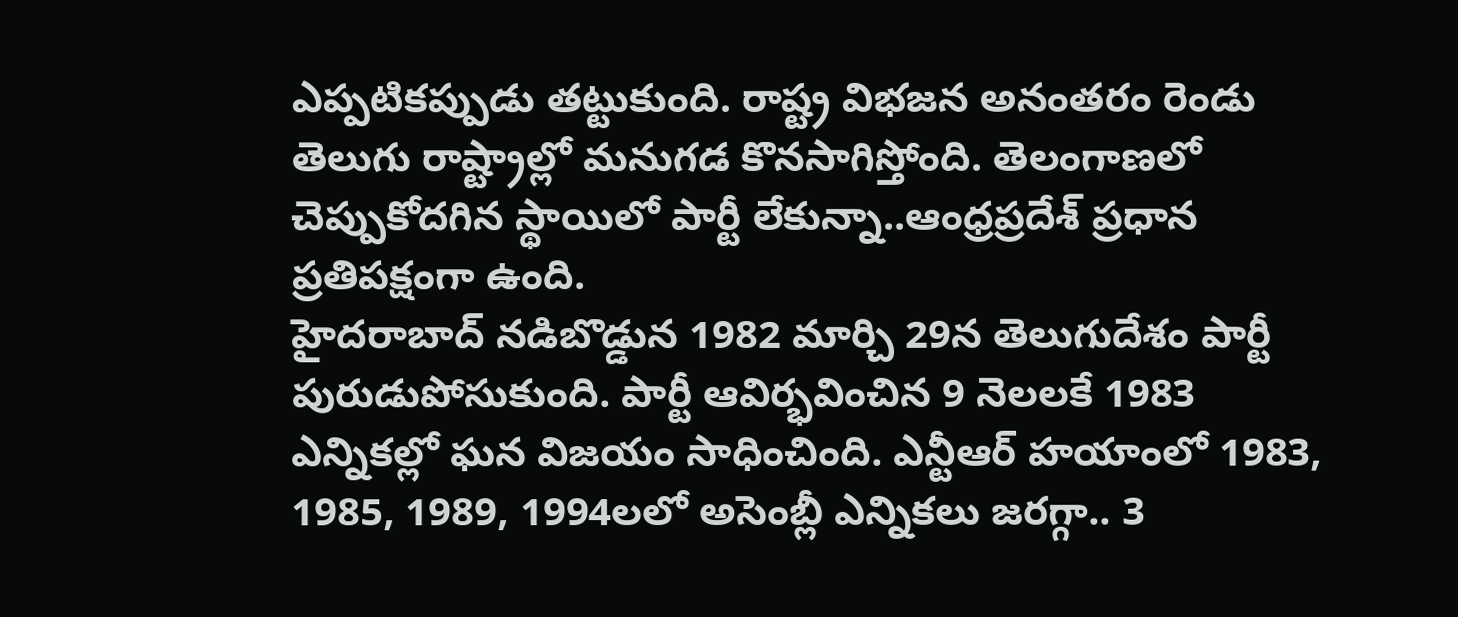ఎప్పటికప్పుడు తట్టుకుంది. రాష్ట్ర విభజన అనంతరం రెండు తెలుగు రాష్ట్రాల్లో మనుగడ కొనసాగిస్తోంది. తెలంగాణలో చెప్పుకోదగిన స్థాయిలో పార్టీ లేకున్నా..ఆంధ్రప్రదేశ్ ప్రధాన ప్రతిపక్షంగా ఉంది.
హైదరాబాద్ నడిబొడ్డున 1982 మార్చి 29న తెలుగుదేశం పార్టీ పురుడుపోసుకుంది. పార్టీ ఆవిర్భవించిన 9 నెలలకే 1983 ఎన్నికల్లో ఘన విజయం సాధించింది. ఎన్టీఆర్ హయాంలో 1983, 1985, 1989, 1994లలో అసెంబ్లీ ఎన్నికలు జరగ్గా.. 3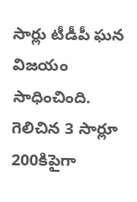సార్లు టీడీపీ ఘన విజయం సాధించింది. గెలిచిన 3 సార్లూ 200కిపైగా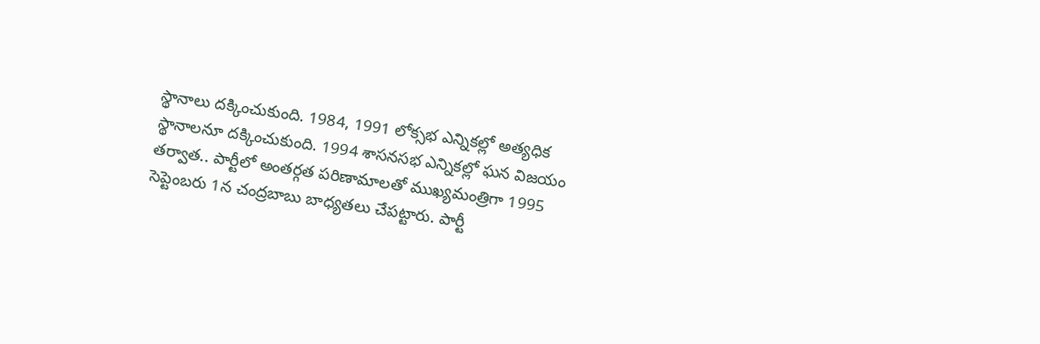స్థానాలు దక్కించుకుంది. 1984, 1991 లోక్సభ ఎన్నికల్లో అత్యధిక స్థానాలనూ దక్కించుకుంది. 1994 శాసనసభ ఎన్నికల్లో ఘన విజయం తర్వాత.. పార్టీలో అంతర్గత పరిణామాలతో ముఖ్యమంత్రిగా 1995 సెప్టెంబరు 1న చంద్రబాబు బాధ్యతలు చేపట్టారు. పార్టీ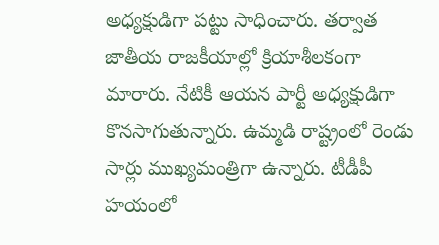అధ్యక్షుడిగా పట్టు సాధించారు. తర్వాత జాతీయ రాజకీయాల్లో క్రియాశీలకంగా మారారు. నేటికీ ఆయన పార్టీ అధ్యక్షుడిగా కొనసాగుతున్నారు. ఉమ్మడి రాష్ట్రంలో రెండు సార్లు ముఖ్యమంత్రిగా ఉన్నారు. టీడీపీ హయంలో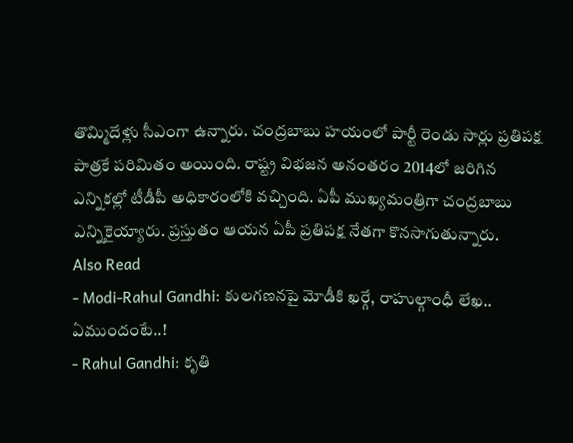తొమ్మిదేళ్లు సీఎంగా ఉన్నారు. చంద్రబాబు హయంలో పార్టీ రెండు సార్లు ప్రతిపక్ష పాత్రకే పరిమితం అయింది. రాష్ట్ర విభజన అనంతరం 2014లో జరిగిన ఎన్నికల్లో టీడీపీ అధికారంలోకి వచ్చింది. ఏపీ ముఖ్యమంత్రిగా చంద్రబాబు ఎన్నికైయ్యారు. ప్రస్తుతం ఆయన ఏపీ ప్రతిపక్ష నేతగా కొనసాగుతున్నారు.
Also Read
- Modi-Rahul Gandhi: కులగణనపై మోడీకి ఖర్గే, రాహుల్గాంధీ లేఖ.. ఏముందంటే..!
- Rahul Gandhi: కృతి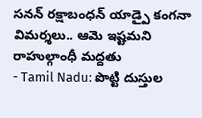సనన్ రక్షాబంధన్ యాడ్పై కంగనా విమర్శలు.. ఆమె ఇష్టమని రాహుల్గాంధీ మద్దతు
- Tamil Nadu: పొట్టి దుస్తుల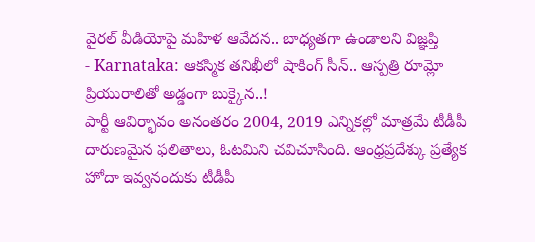వైరల్ వీడియోపై మహిళ ఆవేదన.. బాధ్యతగా ఉండాలని విజ్ఞప్తి
- Karnataka: ఆకస్మిక తనిఖీలో షాకింగ్ సీన్.. ఆస్పత్రి రూమ్లో ప్రియురాలితో అడ్డంగా బుక్కైన..!
పార్టీ ఆవిర్భావం అనంతరం 2004, 2019 ఎన్నికల్లో మాత్రమే టీడీపీ దారుణమైన ఫలితాలు, ఓటమిని చవిచూసింది. ఆంధ్రప్రదేశ్కు ప్రత్యేక హోదా ఇవ్వనందుకు టీడీపీ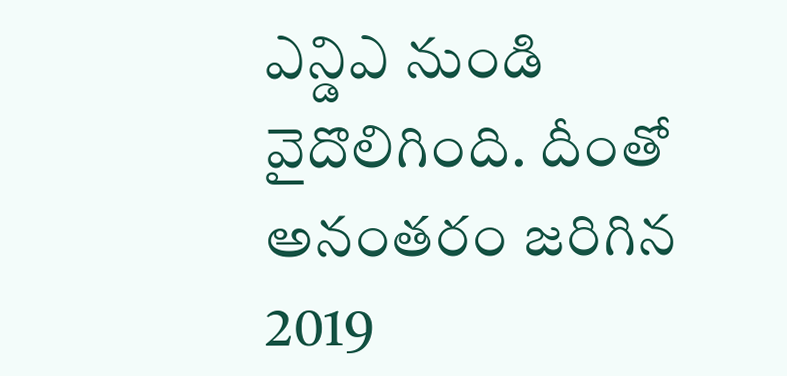ఎన్డిఎ నుండి వైదొలిగింది. దీంతో అనంతరం జరిగిన 2019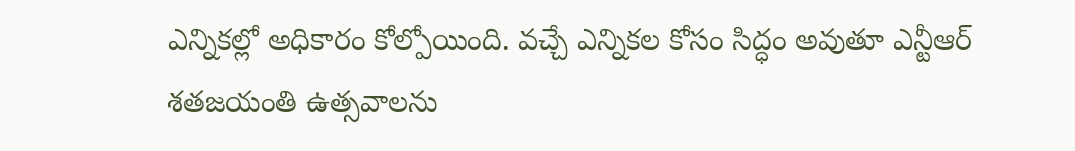ఎన్నికల్లో అధికారం కోల్పోయింది. వచ్చే ఎన్నికల కోసం సిద్ధం అవుతూ ఎన్టీఆర్ శతజయంతి ఉత్సవాలను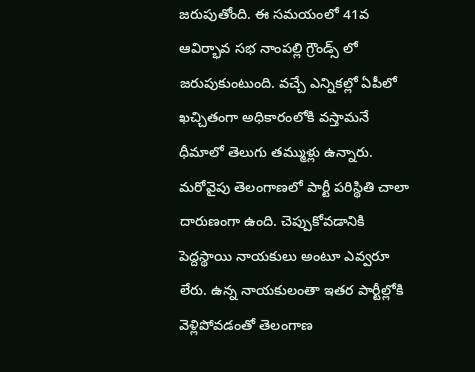జరుపుతోంది. ఈ సమయంలో 41వ ఆవిర్భావ సభ నాంపల్లి గ్రౌండ్స్ లో జరుపుకుంటుంది. వచ్చే ఎన్నికల్లో ఏపీలో ఖచ్చితంగా అధికారంలోకి వస్తామనే ధీమాలో తెలుగు తమ్ముళ్లు ఉన్నారు.
మరోవైపు తెలంగాణలో పార్టీ పరిస్థితి చాలా దారుణంగా ఉంది. చెప్పుకోవడానికి పెద్దస్థాయి నాయకులు అంటూ ఎవ్వరూ లేరు. ఉన్న నాయకులంతా ఇతర పార్టీల్లోకి వెళ్లిపోవడంతో తెలంగాణ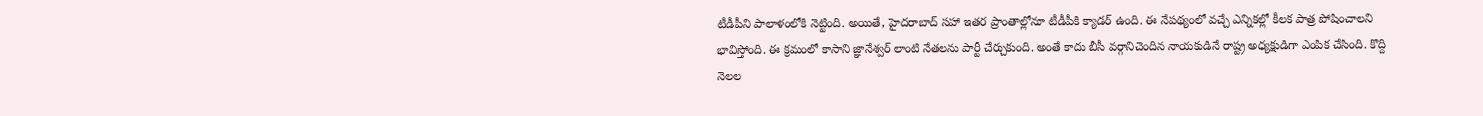టీడీపీని పాలాళంలోకి నెట్టింది. అయితే, హైదరాబాద్ సహా ఇతర ప్రాంతాల్లోనూ టీడీపీకి క్యాడర్ ఉంది. ఈ నేపథ్యంలో వచ్చే ఎన్నికల్లో కీలక పాత్ర పోషించాలని భావిస్తోంది. ఈ క్రమంలో కాసాని జ్ఞానేశ్వర్ లాంటి నేతలను పార్టీ చేర్చుకుంది. అంతే కాదు బీసీ వర్గానిచెందిన నాయకుడినే రాష్ట్ర అధ్యక్షుడిగా ఎంపిక చేసింది. కొద్ది నెలల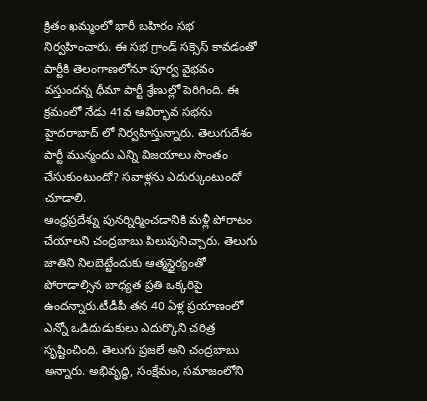క్రితం ఖమ్మంలో భారీ బహిరం సభ నిర్వహించారు. ఈ సభ గ్రాండ్ సక్సెస్ కావడంతో పార్టీకి తెలంగాణలోనూ పూర్వ వైభవం వస్తుందన్న ధీమా పార్టీ శ్రేణుల్లో పెరిగింది. ఈ క్రమంలో నేడు 41వ ఆవిర్భావ సభను హైదరాబాద్ లో నిర్వహిస్తున్నారు. తెలుగుదేశం పార్టీ మున్మందు ఎన్ని విజయాలు సొంతం చేసుకుంటుందో? సవాళ్లను ఎదుర్కుంటుందో చూడాలి.
ఆంధ్రప్రదేశ్ను పునర్నిర్మించడానికి మళ్లీ పోరాటం చేయాలని చంద్రబాబు పిలుపునిచ్చారు. తెలుగు జాతిని నిలబెట్టేందుకు ఆత్మస్థైర్యంతో పోరాడాల్సిన బాధ్యత ప్రతి ఒక్కరిపై ఉందన్నారు.టీడీపీ తన 40 ఏళ్ల ప్రయాణంలో ఎన్నో ఒడిదుడుకులు ఎదుర్కొని చరిత్ర సృష్టించింది. తెలుగు ప్రజలే అని చంద్రబాబు అన్నారు. అభివృద్ధి, సంక్షేమం, సమాజంలోని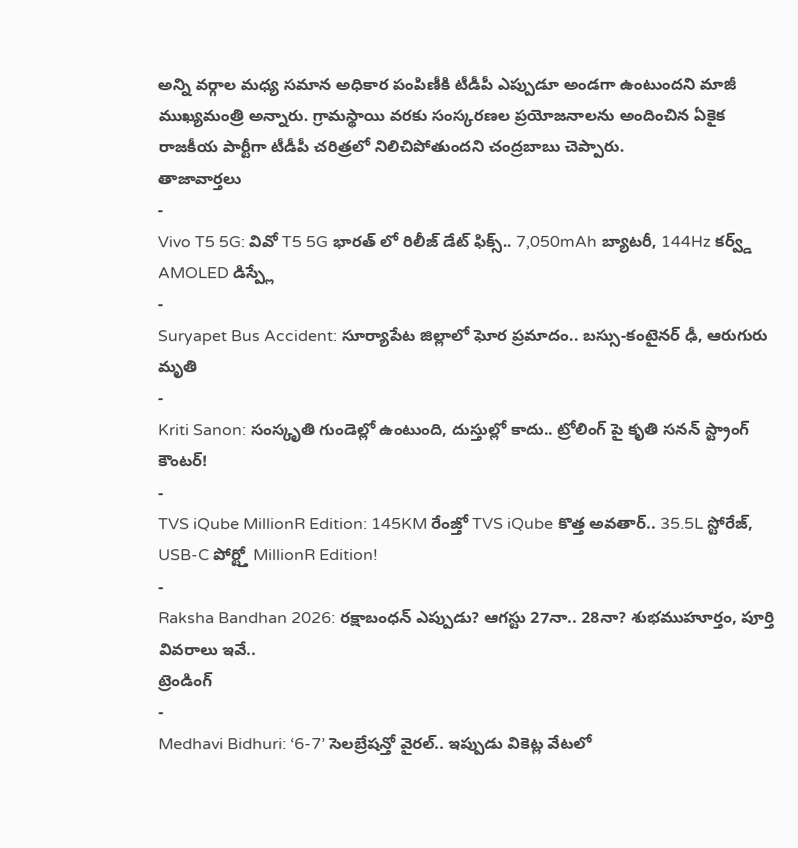అన్ని వర్గాల మధ్య సమాన అధికార పంపిణీకి టీడీపీ ఎప్పుడూ అండగా ఉంటుందని మాజీ ముఖ్యమంత్రి అన్నారు. గ్రామస్థాయి వరకు సంస్కరణల ప్రయోజనాలను అందించిన ఏకైక రాజకీయ పార్టీగా టీడీపీ చరిత్రలో నిలిచిపోతుందని చంద్రబాబు చెప్పారు.
తాజావార్తలు
-
Vivo T5 5G: వివో T5 5G భారత్ లో రిలీజ్ డేట్ ఫిక్స్.. 7,050mAh బ్యాటరీ, 144Hz కర్వ్డ్ AMOLED డిస్ప్లే
-
Suryapet Bus Accident: సూర్యాపేట జిల్లాలో ఘోర ప్రమాదం.. బస్సు-కంటైనర్ ఢీ, ఆరుగురు మృతి
-
Kriti Sanon: సంస్కృతి గుండెల్లో ఉంటుంది, దుస్తుల్లో కాదు.. ట్రోలింగ్ పై కృతి సనన్ స్ట్రాంగ్ కౌంటర్!
-
TVS iQube MillionR Edition: 145KM రేంజ్తో TVS iQube కొత్త అవతార్.. 35.5L స్టోరేజ్, USB-C పోర్ట్తో MillionR Edition!
-
Raksha Bandhan 2026: రక్షాబంధన్ ఎప్పుడు? ఆగస్టు 27నా.. 28నా? శుభముహూర్తం, పూర్తి వివరాలు ఇవే..
ట్రెండింగ్
-
Medhavi Bidhuri: ‘6-7’ సెలబ్రేషన్తో వైరల్.. ఇప్పుడు వికెట్ల వేటలో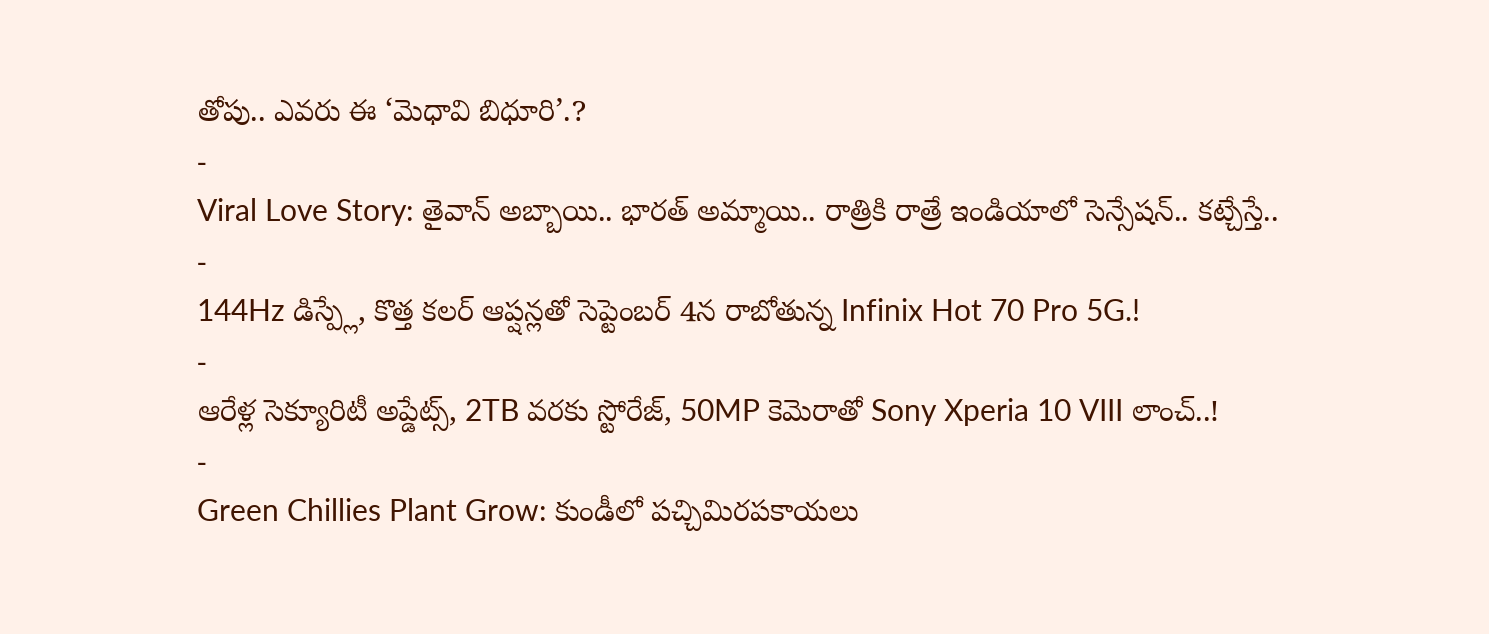తోపు.. ఎవరు ఈ ‘మెధావి బిధూరి’.?
-
Viral Love Story: తైవాన్ అబ్బాయి.. భారత్ అమ్మాయి.. రాత్రికి రాత్రే ఇండియాలో సెన్సేషన్.. కట్చేస్తే..
-
144Hz డిస్ప్లే, కొత్త కలర్ ఆప్షన్లతో సెప్టెంబర్ 4న రాబోతున్న Infinix Hot 70 Pro 5G.!
-
ఆరేళ్ల సెక్యూరిటీ అప్డేట్స్, 2TB వరకు స్టోరేజ్, 50MP కెమెరాతో Sony Xperia 10 VIII లాంచ్..!
-
Green Chillies Plant Grow: కుండీలో పచ్చిమిరపకాయలు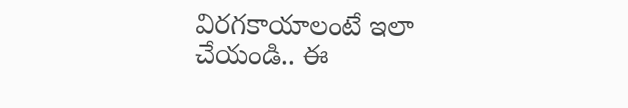విరగకాయాలంటే ఇలా చేయండి.. ఈ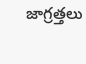జాగ్రత్తలు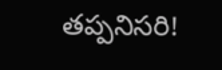తప్పనిసరి!